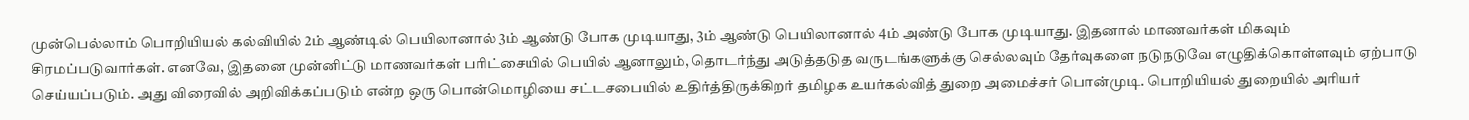முன்பெல்லாம் பொறியியல் கல்வியில் 2ம் ஆண்டில் பெயிலானால் 3ம் ஆண்டு போக முடியாது, 3ம் ஆண்டு பெயிலானால் 4ம் அண்டு போக முடியாது. இதனால் மாணவர்கள் மிகவும் சிரமப்படுவார்கள். எனவே, இதனை முன்னிட்டு மாணவர்கள் பரிட்சையில் பெயில் ஆனாலும், தொடர்ந்து அடுத்தடுத வருடங்களுக்கு செல்லவும் தேர்வுகளை நடுநடுவே எழுதிக்கொள்ளவும் ஏற்பாடு செய்யப்படும். அது விரைவில் அறிவிக்கப்படும் என்ற ஒரு பொன்மொழியை சட்டசபையில் உதிர்த்திருக்கிறர் தமிழக உயர்கல்வித் துறை அமைச்சர் பொன்முடி. பொறியியல் துறையில் அரியர்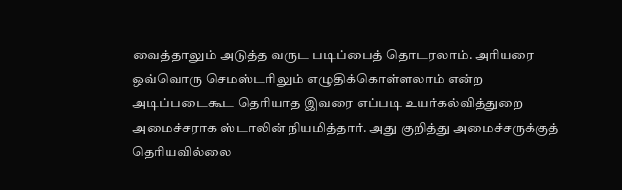வைத்தாலும் அடுத்த வருட படிப்பைத் தொடரலாம். அரியரை ஒவ்வொரு செமஸ்டரிலும் எழுதிக்கொள்ளலாம் என்ற அடிப்படைகூட தெரியாத இவரை எப்படி உயர்கல்வித்துறை அமைச்சராக ஸ்டாலின் நியமித்தார். அது குறித்து அமைச்சருக்குத் தெரியவில்லை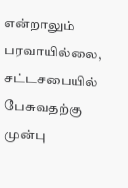என்றாலும் பரவாயில்லை, சட்டசபையில் பேசுவதற்கு முன்பு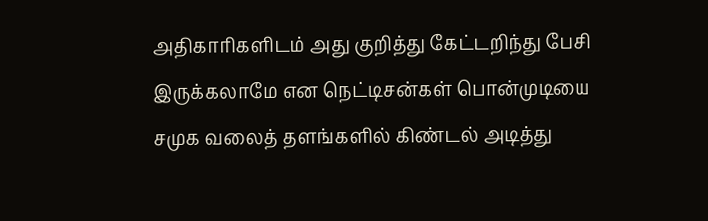அதிகாரிகளிடம் அது குறித்து கேட்டறிந்து பேசி இருக்கலாமே என நெட்டிசன்கள் பொன்முடியை சமுக வலைத் தளங்களில் கிண்டல் அடித்து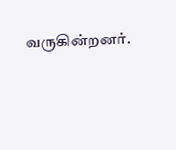வருகின்றனர்.